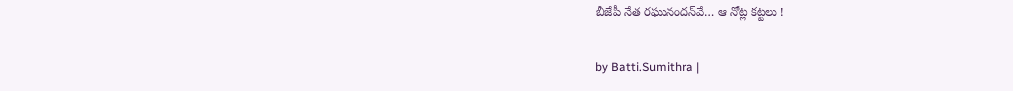బీజేపీ నేత రఘునందన్‌వే… ఆ నోట్ల కట్టలు !

by Batti.Sumithra |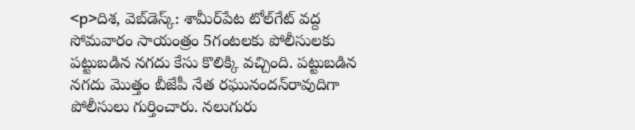<p>దిశ, వెబ్‌డెస్క్: శామీర్‌పేట టోల్‌గేట్ వద్ద సోమవారం సాయంత్రం 5గంటలకు పోలీసులకు పట్టుబడిన నగదు కేసు కొలిక్కి వచ్చింది. పట్టుబడిన నగదు మొత్తం బీజేపీ నేత రఘునందన్‌రావుదిగా పోలీసులు గుర్తించారు. నలుగురు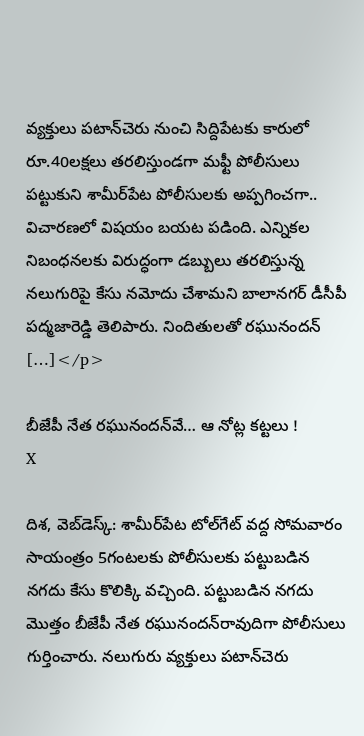వ్యక్తులు పటాన్‌చెరు నుంచి సిద్దిపేటకు కారులో రూ.40లక్షలు తరలిస్తుండగా మఫ్టీ పోలీసులు పట్టుకుని శామీర్‌పేట పోలీసులకు అప్పగించగా.. విచారణలో విషయం బయట పడింది. ఎన్నికల నిబంధనలకు విరుద్ధంగా డబ్బులు తరలిస్తున్న నలుగురిపై కేసు నమోదు చేశామని బాలానగర్ డీసీపీ పద్మజారెడ్డి తెలిపారు. నిందితులతో రఘునందన్ […]</p>

బీజేపీ నేత రఘునందన్‌వే… ఆ నోట్ల కట్టలు !
X

దిశ, వెబ్‌డెస్క్: శామీర్‌పేట టోల్‌గేట్ వద్ద సోమవారం సాయంత్రం 5గంటలకు పోలీసులకు పట్టుబడిన నగదు కేసు కొలిక్కి వచ్చింది. పట్టుబడిన నగదు మొత్తం బీజేపీ నేత రఘునందన్‌రావుదిగా పోలీసులు గుర్తించారు. నలుగురు వ్యక్తులు పటాన్‌చెరు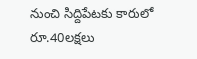నుంచి సిద్దిపేటకు కారులో రూ.40లక్షలు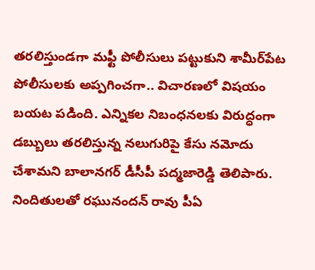తరలిస్తుండగా మఫ్టీ పోలీసులు పట్టుకుని శామీర్‌పేట పోలీసులకు అప్పగించగా.. విచారణలో విషయం బయట పడింది. ఎన్నికల నిబంధనలకు విరుద్ధంగా డబ్బులు తరలిస్తున్న నలుగురిపై కేసు నమోదు చేశామని బాలానగర్ డీసీపీ పద్మజారెడ్డి తెలిపారు. నిందితులతో రఘునందన్ రావు పీఏ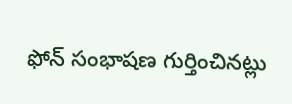ఫోన్‌ సంభాషణ గుర్తించినట్లు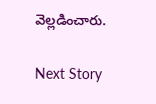వెల్లడించారు.

Next Story